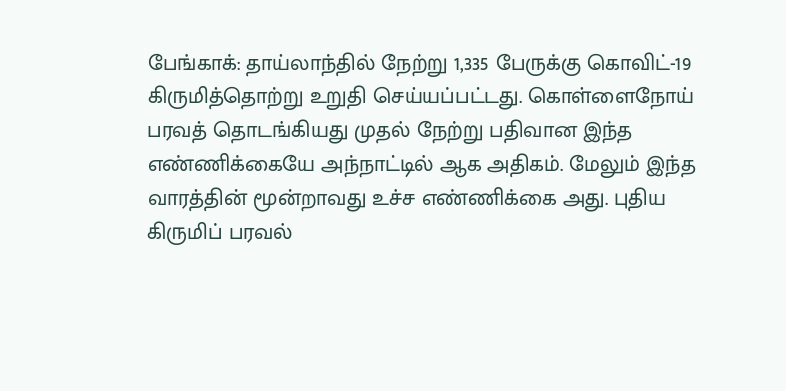பேங்காக்: தாய்லாந்தில் நேற்று 1,335 பேருக்கு கொவிட்-19 கிருமித்தொற்று உறுதி செய்யப்பட்டது. கொள்ளைநோய் பரவத் தொடங்கியது முதல் நேற்று பதிவான இந்த எண்ணிக்கையே அந்நாட்டில் ஆக அதிகம். மேலும் இந்த வாரத்தின் மூன்றாவது உச்ச எண்ணிக்கை அது. புதிய கிருமிப் பரவல்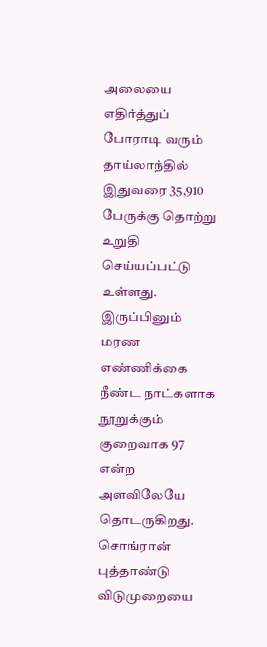அலையை எதிர்த்துப் போராடி வரும் தாய்லாந்தில் இதுவரை 35,910 பேருக்கு தொற்று உறுதி செய்யப்பட்டு உள்ளது. இருப்பினும் மரண எண்ணிக்கை நீண்ட நாட்களாக நூறுக்கும்
குறைவாக 97 என்ற அளவிலேயே தொடருகிறது. சொங்ரான் புத்தாண்டு விடுமுறையை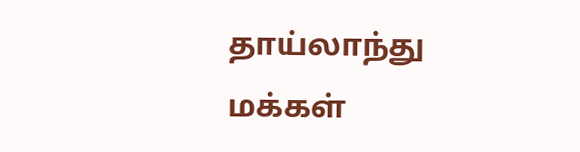தாய்லாந்து மக்கள்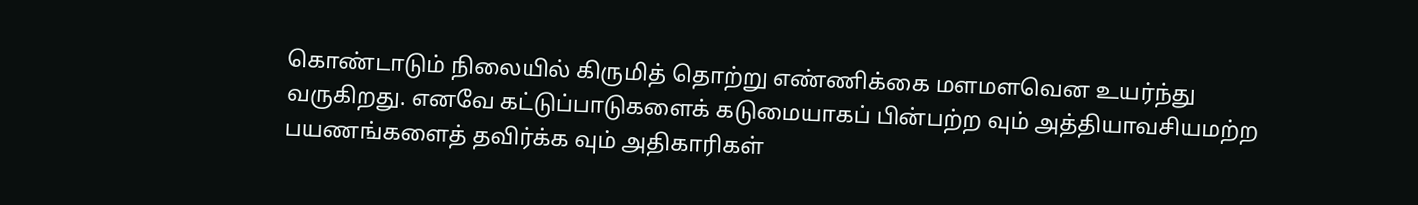கொண்டாடும் நிலையில் கிருமித் தொற்று எண்ணிக்கை மளமளவென உயர்ந்து வருகிறது. எனவே கட்டுப்பாடுகளைக் கடுமையாகப் பின்பற்ற வும் அத்தியாவசியமற்ற பயணங்களைத் தவிர்க்க வும் அதிகாரிகள்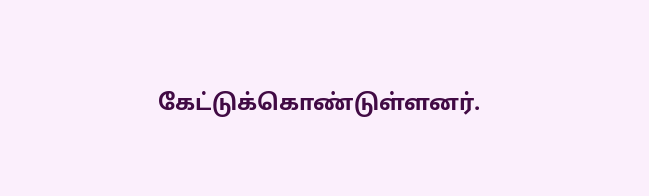கேட்டுக்கொண்டுள்ளனர்.